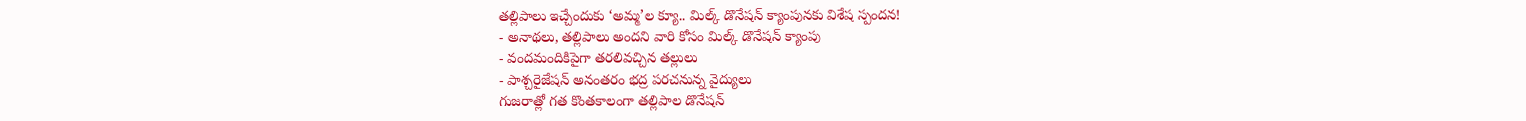తల్లిపాలు ఇచ్చేందుకు ‘అమ్మ’ల క్యూ.. మిల్క్ డొనేషన్ క్యాంపునకు విశేష స్పందన!
- అనాథలు, తల్లిపాలు అందని వారి కోసం మిల్క్ డొనేషన్ క్యాంపు
- వందమందికిపైగా తరలివచ్చిన తల్లులు
- పాశ్చరైజేషన్ అనంతరం భద్ర పరచనున్న వైద్యులు
గుజరాత్లో గత కొంతకాలంగా తల్లిపాల డొనేషన్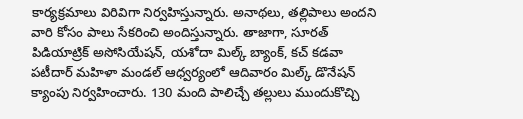కార్యక్రమాలు విరివిగా నిర్వహిస్తున్నారు. అనాథలు, తల్లిపాలు అందని వారి కోసం పాలు సేకరించి అందిస్తున్నారు. తాజాగా, సూరత్ పిడియాట్రిక్ అసోసియేషన్, యశోదా మిల్క్ బ్యాంక్, కచ్ కడవా పటీదార్ మహిళా మండల్ ఆధ్వర్యంలో ఆదివారం మిల్క్ డొనేషన్ క్యాంపు నిర్వహించారు. 130 మంది పాలిచ్చే తల్లులు ముందుకొచ్చి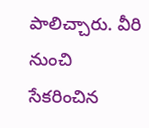పాలిచ్చారు. వీరి నుంచి సేకరించిన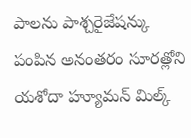పాలను పాశ్చరైజేషన్కు పంపిన అనంతరం సూరత్లోని యశోదా హ్యూమన్ మిల్క్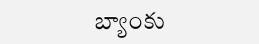బ్యాంకు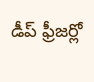డీప్ ఫ్రీజర్లో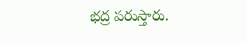భద్ర పరుస్తారు.